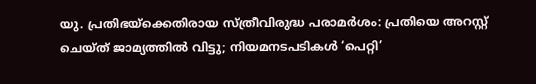യു. പ്രതിഭയ്ക്കെതിരായ സ്ത്രീവിരുദ്ധ പരാമര്‍ശം: പ്രതിയെ അറസ്റ്റ് ചെയ്ത് ജാമ്യത്തില്‍ വിട്ടു; നിയമനടപടികള്‍ ‘പെറ്റി’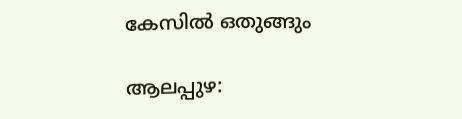കേസില്‍ ഒതുങ്ങും

ആലപ്പുഴ: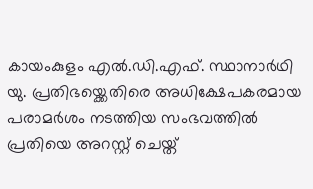കായംകുളം എല്‍.ഡി.എഫ്. സ്ഥാനാര്‍ഥി യു. പ്രതിഭയ്ക്കെതിരെ അധിക്ഷേപകരമായ പരാമര്‍ശം നടത്തിയ സംഭവത്തില്‍ പ്രതിയെ അറസ്റ്റ് ചെയ്ത്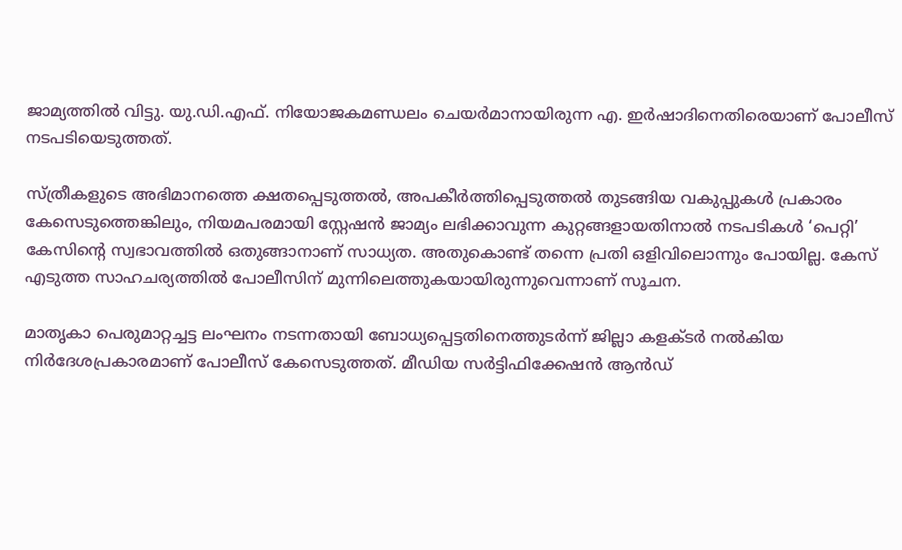ജാമ്യത്തില്‍ വിട്ടു. യു.ഡി.എഫ്. നിയോജകമണ്ഡലം ചെയര്‍മാനായിരുന്ന എ. ഇര്‍ഷാദിനെതിരെയാണ് പോലീസ് നടപടിയെടുത്തത്.

സ്ത്രീകളുടെ അഭിമാനത്തെ ക്ഷതപ്പെടുത്തല്‍, അപകീര്‍ത്തിപ്പെടുത്തല്‍ തുടങ്ങിയ വകുപ്പുകള്‍ പ്രകാരം കേസെടുത്തെങ്കിലും, നിയമപരമായി സ്റ്റേഷന്‍ ജാമ്യം ലഭിക്കാവുന്ന കുറ്റങ്ങളായതിനാല്‍ നടപടികള്‍ ‘പെറ്റി’ കേസിന്റെ സ്വഭാവത്തില്‍ ഒതുങ്ങാനാണ് സാധ്യത. അതുകൊണ്ട് തന്നെ പ്രതി ഒളിവിലൊന്നും പോയില്ല. കേസ് എടുത്ത സാഹചര്യത്തില്‍ പോലീസിന് മുന്നിലെത്തുകയായിരുന്നുവെന്നാണ് സൂചന.

മാതൃകാ പെരുമാറ്റച്ചട്ട ലംഘനം നടന്നതായി ബോധ്യപ്പെട്ടതിനെത്തുടര്‍ന്ന് ജില്ലാ കളക്ടര്‍ നല്‍കിയ നിര്‍ദേശപ്രകാരമാണ് പോലീസ് കേസെടുത്തത്. മീഡിയ സര്‍ട്ടിഫിക്കേഷന്‍ ആന്‍ഡ്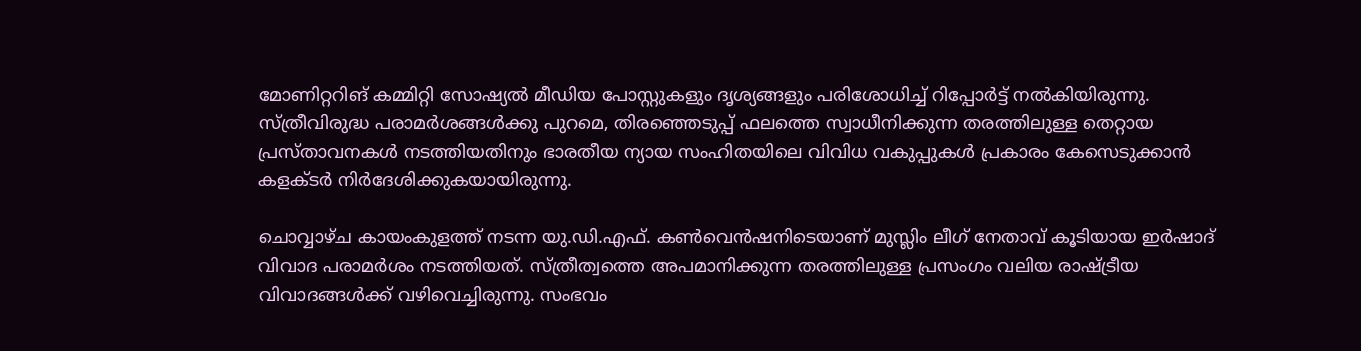മോണിറ്ററിങ് കമ്മിറ്റി സോഷ്യല്‍ മീഡിയ പോസ്റ്റുകളും ദൃശ്യങ്ങളും പരിശോധിച്ച് റിപ്പോര്‍ട്ട് നല്‍കിയിരുന്നു. സ്ത്രീവിരുദ്ധ പരാമര്‍ശങ്ങള്‍ക്കു പുറമെ, തിരഞ്ഞെടുപ്പ് ഫലത്തെ സ്വാധീനിക്കുന്ന തരത്തിലുള്ള തെറ്റായ പ്രസ്താവനകള്‍ നടത്തിയതിനും ഭാരതീയ ന്യായ സംഹിതയിലെ വിവിധ വകുപ്പുകള്‍ പ്രകാരം കേസെടുക്കാന്‍ കളക്ടര്‍ നിര്‍ദേശിക്കുകയായിരുന്നു.

ചൊവ്വാഴ്ച കായംകുളത്ത് നടന്ന യു.ഡി.എഫ്. കണ്‍വെന്‍ഷനിടെയാണ് മുസ്ലിം ലീഗ് നേതാവ് കൂടിയായ ഇര്‍ഷാദ് വിവാദ പരാമര്‍ശം നടത്തിയത്. സ്ത്രീത്വത്തെ അപമാനിക്കുന്ന തരത്തിലുള്ള പ്രസംഗം വലിയ രാഷ്ട്രീയ വിവാദങ്ങള്‍ക്ക് വഴിവെച്ചിരുന്നു. സംഭവം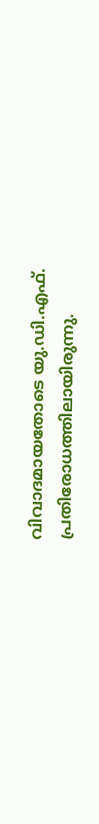വിവാദമായതോടെ യു.ഡി.എഫ്. പ്രതിരോധത്തിലായിരുന്നു.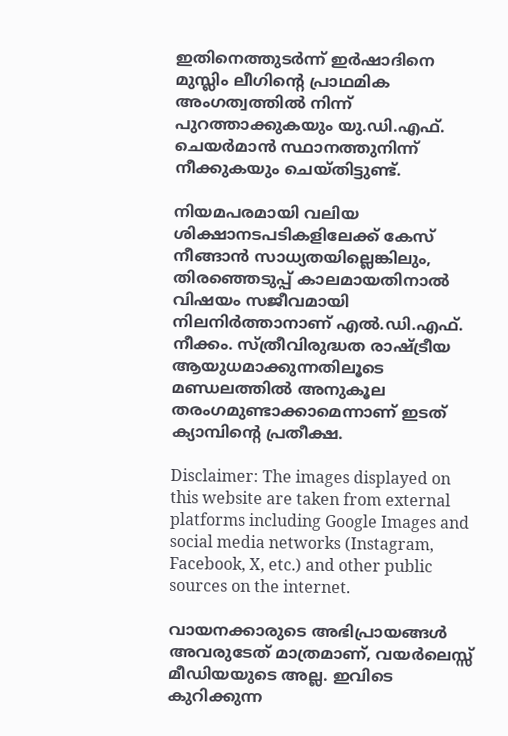ഇതിനെത്തുടര്‍ന്ന് ഇര്‍ഷാദിനെ മുസ്ലിം ലീഗിന്റെ പ്രാഥമിക അംഗത്വത്തില്‍ നിന്ന് പുറത്താക്കുകയും യു.ഡി.എഫ്. ചെയര്‍മാന്‍ സ്ഥാനത്തുനിന്ന് നീക്കുകയും ചെയ്തിട്ടുണ്ട്.

നിയമപരമായി വലിയ ശിക്ഷാനടപടികളിലേക്ക് കേസ് നീങ്ങാന്‍ സാധ്യതയില്ലെങ്കിലും, തിരഞ്ഞെടുപ്പ് കാലമായതിനാല്‍ വിഷയം സജീവമായി നിലനിര്‍ത്താനാണ് എല്‍.ഡി.എഫ്. നീക്കം. സ്ത്രീവിരുദ്ധത രാഷ്ട്രീയ ആയുധമാക്കുന്നതിലൂടെ മണ്ഡലത്തില്‍ അനുകൂല തരംഗമുണ്ടാക്കാമെന്നാണ് ഇടത് ക്യാമ്പിന്റെ പ്രതീക്ഷ.

Disclaimer: The images displayed on this website are taken from external platforms including Google Images and social media networks (Instagram, Facebook, X, etc.) and other public sources on the internet.

വായനക്കാരുടെ അഭിപ്രായങ്ങള്‍ അവരുടേത് മാത്രമാണ്, വയർലെസ്സ് മീഡിയയുടെ അല്ല. ഇവിടെ കുറിക്കുന്ന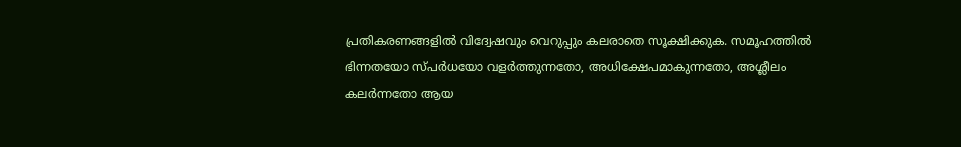പ്രതികരണങ്ങളിൽ വിദ്വേഷവും വെറുപ്പും കലരാതെ സൂക്ഷിക്കുക. സമൂഹത്തിൽ ഭിന്നതയോ സ്‌പർധയോ വളർത്തുന്നതോ, അധിക്ഷേപമാകുന്നതോ, അശ്ലീലം കലർന്നതോ ആയ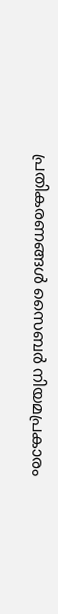പ്രതികരണങ്ങൾ സൈബർ നിയമപ്രകാരം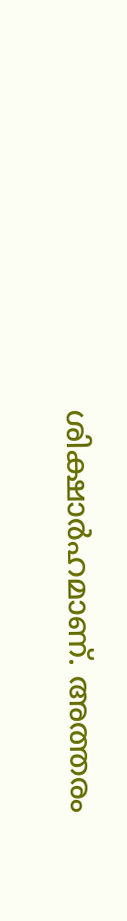ശിക്ഷാർഹമാണ്. അത്തരം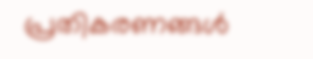പ്രതികരണങ്ങൾ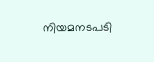നിയമനടപടി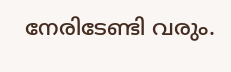നേരിടേണ്ടി വരും.